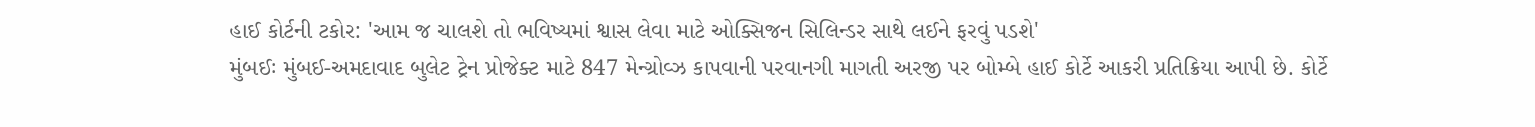હાઈ કોર્ટની ટકોર: 'આમ જ ચાલશે તો ભવિષ્યમાં શ્વાસ લેવા માટે ઓક્સિજન સિલિન્ડર સાથે લઈને ફરવું પડશે'
મુંબઈઃ મુંબઈ-અમદાવાદ બુલેટ ટ્રેન પ્રોજેક્ટ માટે 847 મેન્ગ્રોવ્ઝ કાપવાની પરવાનગી માગતી અરજી પર બોમ્બે હાઈ કોર્ટે આકરી પ્રતિક્રિયા આપી છે. કોર્ટે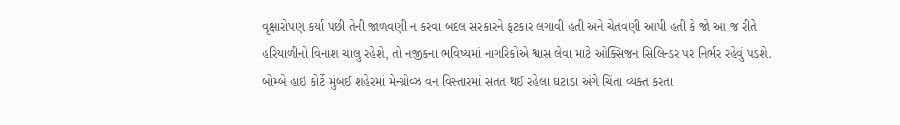વૃક્ષારોપણ કર્યા પછી તેની જાળવણી ન કરવા બદલ સરકારને ફટકાર લગાવી હતી અને ચેતવણી આપી હતી કે જો આ જ રીતે હરિયાળીનો વિનાશ ચાલુ રહેશે, તો નજીકના ભવિષ્યમાં નાગરિકોએ શ્વાસ લેવા માટે ઓક્સિજન સિલિન્ડર પર નિર્ભર રહેવું પડશે.
બોમ્બે હાઇ કોર્ટે મુંબઈ શહેરમાં મેન્ગ્રોવ્ઝ વન વિસ્તારમાં સતત થઈ રહેલા ઘટાડા અંગે ચિંતા વ્યક્ત કરતા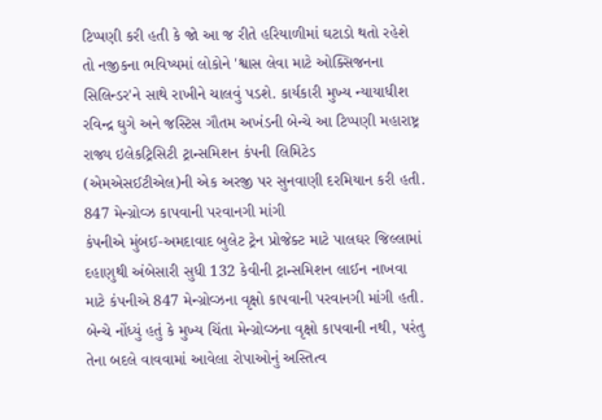ટિપ્પણી કરી હતી કે જો આ જ રીતે હરિયાળીમાં ઘટાડો થતો રહેશે તો નજીકના ભવિષ્યમાં લોકોને 'શ્વાસ લેવા માટે ઓક્સિજનના સિલિન્ડર'ને સાથે રાખીને ચાલવું પડશે. કાર્યકારી મુખ્ય ન્યાયાધીશ રવિન્દ્ર ઘુગે અને જસ્ટિસ ગૌતમ અખંડની બેન્ચે આ ટિપ્પણી મહારાષ્ટ્ર રાજ્ય ઇલેકટ્રિસિટી ટ્રાન્સમિશન કંપની લિમિટેડ (એમએસઈટીએલ)ની એક અરજી પર સુનવાણી દરમિયાન કરી હતી.
847 મેન્ગ્રોવ્ઝ કાપવાની પરવાનગી માંગી
કંપનીએ મુંબઈ-અમદાવાદ બુલેટ ટ્રેન પ્રોજેક્ટ માટે પાલઘર જિલ્લામાં દહાણુથી અંબેસારી સુધી 132 કેવીની ટ્રાન્સમિશન લાઈન નાખવા માટે કંપનીએ 847 મેન્ગ્રોવ્ઝના વૃક્ષો કાપવાની પરવાનગી માંગી હતી. બેન્ચે નોંધ્યું હતું કે મુખ્ય ચિંતા મેન્ગ્રોવ્ઝના વૃક્ષો કાપવાની નથી, પરંતુ તેના બદલે વાવવામાં આવેલા રોપાઓનું અસ્તિત્વ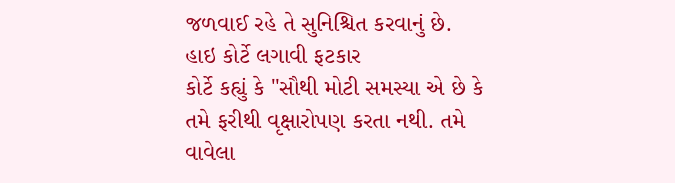જળવાઈ રહે તે સુનિશ્ચિત કરવાનું છે.
હાઇ કોર્ટે લગાવી ફટકાર
કોર્ટે કહ્યું કે "સૌથી મોટી સમસ્યા એ છે કે તમે ફરીથી વૃક્ષારોપણ કરતા નથી. તમે વાવેલા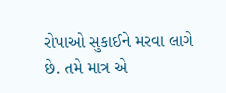રોપાઓ સુકાઈને મરવા લાગે છે. તમે માત્ર એ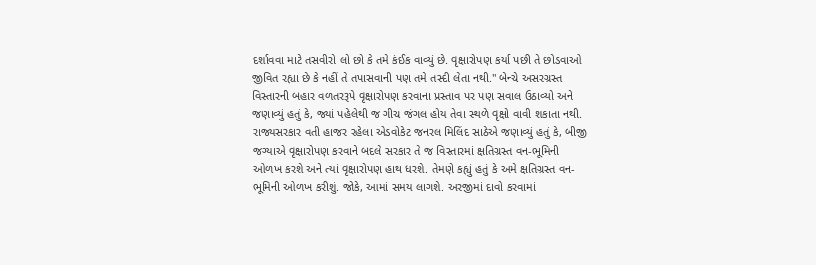દર્શાવવા માટે તસવીરો લો છો કે તમે કંઈક વાવ્યું છે. વૃક્ષારોપણ કર્યા પછી તે છોડવાઓ જીવિત રહ્યા છે કે નહીં તે તપાસવાની પણ તમે તસ્દી લેતા નથી." બેન્ચે અસરગ્રસ્ત વિસ્તારની બહાર વળતરરૂપે વૃક્ષારોપણ કરવાના પ્રસ્તાવ પર પણ સવાલ ઉઠાવ્યો અને જણાવ્યું હતું કે, જ્યાં પહેલેથી જ ગીચ જંગલ હોય તેવા સ્થળે વૃક્ષો વાવી શકાતા નથી.
રાજ્યસરકાર વતી હાજર રહેલા એડવોકેટ જનરલ મિલિંદ સાઠેએ જણાવ્યું હતું કે, બીજી જગ્યાએ વૃક્ષારોપણ કરવાને બદલે સરકાર તે જ વિસ્તારમાં ક્ષતિગ્રસ્ત વન-ભૂમિની ઓળખ કરશે અને ત્યાં વૃક્ષારોપણ હાથ ધરશે. તેમણે કહ્યું હતું કે અમે ક્ષતિગ્રસ્ત વન-ભૂમિની ઓળખ કરીશું. જોકે, આમાં સમય લાગશે. અરજીમાં દાવો કરવામાં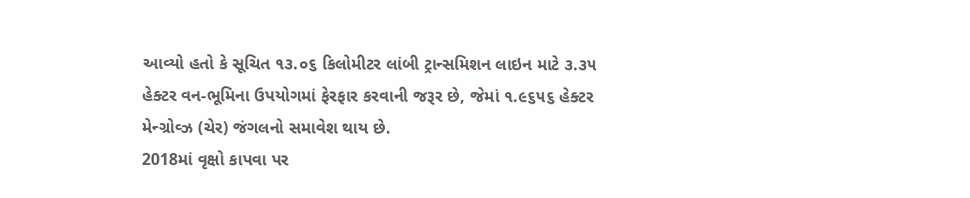આવ્યો હતો કે સૂચિત ૧૩.૦૬ કિલોમીટર લાંબી ટ્રાન્સમિશન લાઇન માટે ૩.૩૫ હેક્ટર વન-ભૂમિના ઉપયોગમાં ફેરફાર કરવાની જરૂર છે, જેમાં ૧.૯૬૫૬ હેક્ટર મેન્ગ્રોવ્ઝ (ચેર) જંગલનો સમાવેશ થાય છે.
2018માં વૃક્ષો કાપવા પર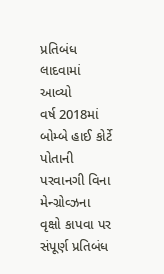પ્રતિબંધ લાદવામાં આવ્યો
વર્ષ 2018માં બોમ્બે હાઈ કોર્ટે પોતાની પરવાનગી વિના મેન્ગ્રોવ્ઝના વૃક્ષો કાપવા પર સંપૂર્ણ પ્રતિબંધ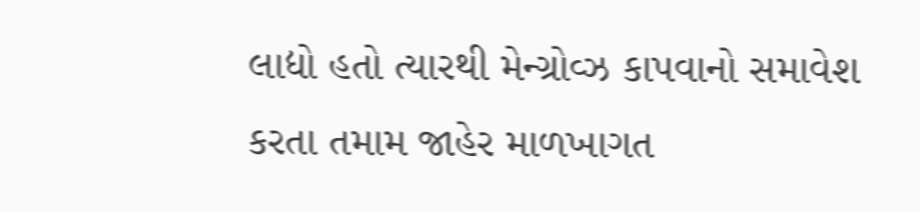લાદ્યો હતો ત્યારથી મેન્ગ્રોવ્ઝ કાપવાનો સમાવેશ કરતા તમામ જાહેર માળખાગત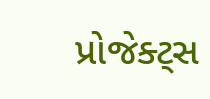પ્રોજેક્ટ્સ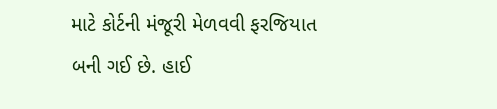માટે કોર્ટની મંજૂરી મેળવવી ફરજિયાત બની ગઈ છે. હાઈ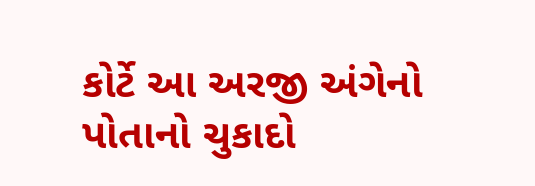કોર્ટે આ અરજી અંગેનો પોતાનો ચુકાદો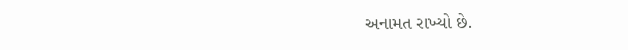અનામત રાખ્યો છે.